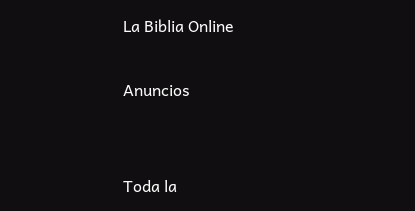La Biblia Online

Anuncios


Toda la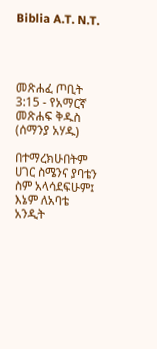Biblia A.T. N.T.




መጽሐፈ ጦቢት 3:15 - የአማርኛ መጽሐፍ ቅዱስ (ሰማንያ አሃዱ)

በተማረክሁበትም ሀገር ስሜንና ያባቴን ስም አላሳደፍሁም፤ እኔም ለአባቴ አንዲት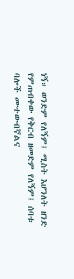ነኝ። ወንድም የለኝም፤ ሚስት እሆንለት ዘንድ የምጠብቀው የቅርብ ዘመድም የለኝም፤ ሰባቱ ባሎች ሙተውብኛልና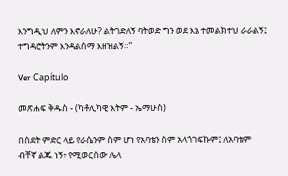እንግዲህ ለምን እኖራለሁ? ልትገድለኝ ባትወድ ግን ወደ እኔ ተመልክተህ ራራልኝ፤ ተግዳሮትንም እንዳልሰማ እዘዝልኝ።”

Ver Capítulo

መጽሐፍ ቅዱስ - (ካቶሊካዊ እትም - ኤማሁስ)

በስደት ምድር ላይ የራሴንም ስም ሆነ የአባቴን ስም አላጎገፍኩም፤ ለአባቴም ብቸኛ ልጁ ነኝ፥ የሚወርሰው ሌላ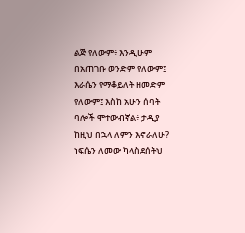ልጅ የለውም፥ እንዲሁም በአጠገቡ ወንድም የለውም፤ እራሴን የማቆይለት ዘመድም የለውም፤ እስከ አሁን ሰባት ባሎች ሞተውብኛል፥ ታዲያ ከዚህ በኋላ ለምን እኖራለሁ? ነፍሴን ለመው ካላስደሰትህ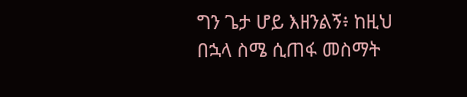ግን ጌታ ሆይ እዘንልኝ፥ ከዚህ በኋላ ስሜ ሲጠፋ መስማት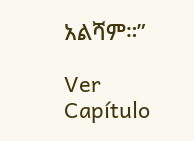አልሻም።”

Ver Capítulo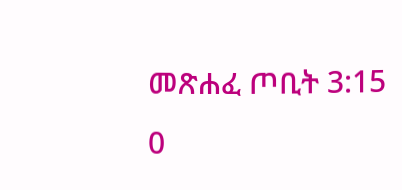መጽሐፈ ጦቢት 3:15
0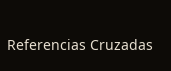Referencias Cruzadas